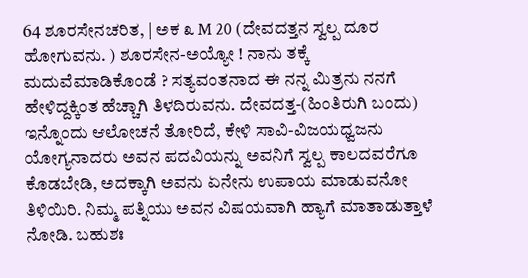64 ಶೂರಸೇನಚರಿತ, | ಅಕ ೩ M 20 (ದೇವದತ್ತನ ಸ್ವಲ್ಪ ದೂರ ಹೋಗುವನು. ) ಶೂರಸೇನ-ಅಯ್ಯೋ ! ನಾನು ತಕ್ಕೆ ಮದುವೆಮಾಡಿಕೊಂಡೆ ? ಸತ್ಯವಂತನಾದ ಈ ನನ್ನ ಮಿತ್ರನು ನನಗೆ ಹೇಳಿದ್ದಕ್ಕಿಂತ ಹೆಚ್ಚಾಗಿ ತಿಳದಿರುವನು. ದೇವದತ್ತ-(ಹಿಂತಿರುಗಿ ಬಂದು) ಇನ್ನೊಂದು ಆಲೋಚನೆ ತೋರಿದೆ, ಕೇಳಿ ಸಾವಿ-ವಿಜಯಧ್ವಜನು ಯೋಗ್ಯನಾದರು ಅವನ ಪದವಿಯನ್ನು ಅವನಿಗೆ ಸ್ವಲ್ಪ ಕಾಲದವರೆಗೂ ಕೊಡಬೇಡಿ, ಅದಕ್ಕಾಗಿ ಅವನು ಏನೇನು ಉಪಾಯ ಮಾಡುವನೋ ತಿಳಿಯಿರಿ. ನಿಮ್ಮ ಪತ್ನಿಯು ಅವನ ವಿಷಯವಾಗಿ ಹ್ಯಾಗೆ ಮಾತಾಡುತ್ತಾಳೆ ನೋಡಿ. ಬಹುಶಃ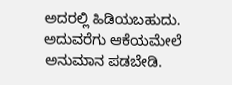ಅದರಲ್ಲಿ ಹಿಡಿಯಬಹುದು. ಅದುವರೆಗು ಆಕೆಯಮೇಲೆ ಅನುಮಾನ ಪಡಬೇಡಿ.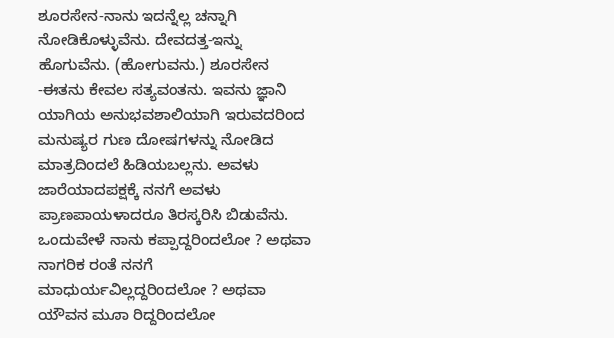ಶೂರಸೇನ-ನಾನು ಇದನ್ನೆಲ್ಲ ಚನ್ನಾಗಿ ನೋಡಿಕೊಳ್ಳುವೆನು. ದೇವದತ್ತ-ಇನ್ನು ಹೊಗುವೆನು. (ಹೋಗುವನು.) ಶೂರಸೇನ -ಈತನು ಕೇವಲ ಸತ್ಯವಂತನು. ಇವನು ಜ್ಞಾನಿ ಯಾಗಿಯ ಅನುಭವಶಾಲಿಯಾಗಿ ಇರುವದರಿಂದ ಮನುಷ್ಯರ ಗುಣ ದೋಷಗಳನ್ನು ನೋಡಿದ ಮಾತ್ರದಿಂದಲೆ ಹಿಡಿಯಬಲ್ಲನು. ಅವಳು ಜಾರೆಯಾದಪಕ್ಷಕ್ಕೆ ನನಗೆ ಅವಳು ಪ್ರಾಣಪಾಯಳಾದರೂ ತಿರಸ್ಕರಿಸಿ ಬಿಡುವೆನು. ಒಂದುವೇಳೆ ನಾನು ಕಪ್ಪಾದ್ದರಿಂದಲೋ ? ಅಥವಾ ನಾಗರಿಕ ರಂತೆ ನನಗೆ ಮಾಧುರ್ಯವಿಲ್ಲದ್ದರಿಂದಲೋ ? ಅಥವಾ ಯೌವನ ಮೂಾ ರಿದ್ದರಿಂದಲೋ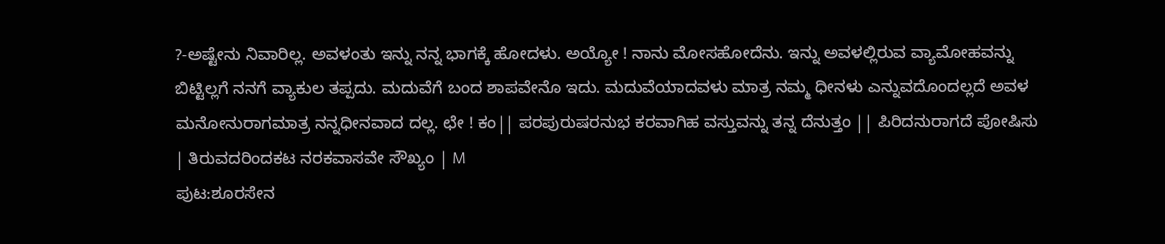?-ಅಷ್ಟೇನು ನಿವಾರಿಲ್ಲ. ಅವಳಂತು ಇನ್ನು ನನ್ನ ಭಾಗಕ್ಕೆ ಹೋದಳು. ಅಯ್ಯೋ ! ನಾನು ಮೋಸಹೋದೆನು. ಇನ್ನು ಅವಳಲ್ಲಿರುವ ವ್ಯಾಮೋಹವನ್ನು ಬಿಟ್ಟಿಲ್ಲಗೆ ನನಗೆ ವ್ಯಾಕುಲ ತಪ್ಪದು. ಮದುವೆಗೆ ಬಂದ ಶಾಪವೇನೊ ಇದು. ಮದುವೆಯಾದವಳು ಮಾತ್ರ ನಮ್ಮ ಧೀನಳು ಎನ್ನುವದೊಂದಲ್ಲದೆ ಅವಳ ಮನೋನುರಾಗಮಾತ್ರ ನನ್ನಧೀನವಾದ ದಲ್ಲ. ಛೇ ! ಕಂ|| ಪರಪುರುಷರನುಭ ಕರವಾಗಿಹ ವಸ್ತುವನ್ನು ತನ್ನ ದೆನುತ್ತಂ || ಪಿರಿದನುರಾಗದೆ ಪೋಷಿಸು | ತಿರುವದರಿಂದಕಟ ನರಕವಾಸವೇ ಸೌಖ್ಯಂ | M
ಪುಟ:ಶೂರಸೇನ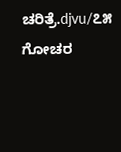ಚರಿತ್ರೆ.djvu/೭೫
ಗೋಚರ